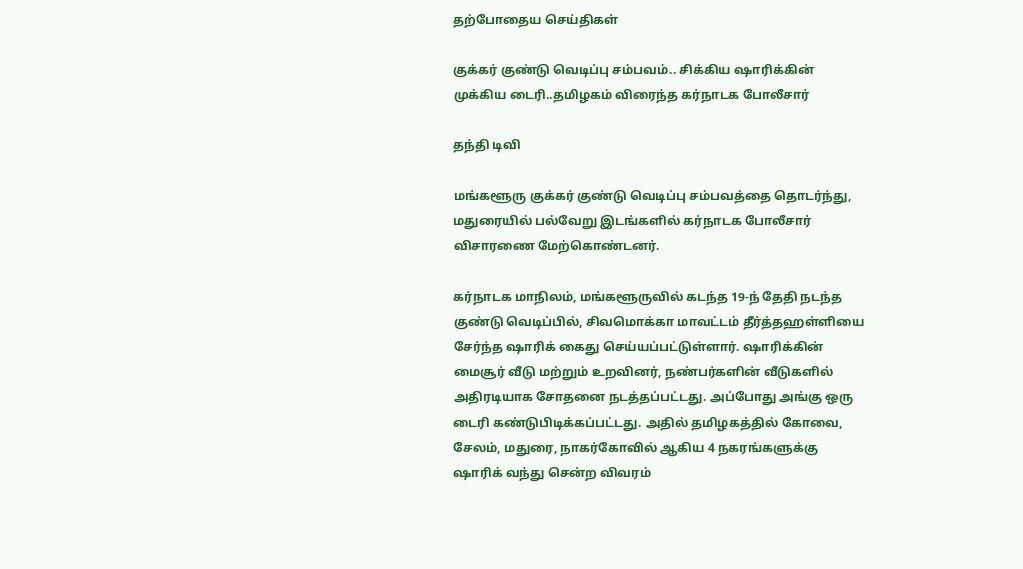தற்போதைய செய்திகள்

குக்கர் குண்டு வெடிப்பு சம்பவம்.. சிக்கிய ஷாரிக்கின் முக்கிய டைரி..தமிழகம் விரைந்த கர்நாடக போலீசார்

தந்தி டிவி

மங்களூரு குக்கர் குண்டு வெடிப்பு சம்பவத்தை தொடர்ந்து, மதுரையில் பல்வேறு இடங்களில் கர்நாடக போலீசார் விசாரணை மேற்கொண்டனர்.

கர்நாடக மாநிலம், மங்களூருவில் கடந்த 19-ந் தேதி நடந்த குண்டு வெடிப்பில், சிவமொக்கா மாவட்டம் தீர்த்தஹள்ளியை சேர்ந்த ஷாரிக் கைது செய்யப்பட்டுள்ளார். ஷாரிக்கின் மைசூர் வீடு மற்றும் உறவினர், நண்பர்களின் வீடுகளில் அதிரடியாக சோதனை நடத்தப்பட்டது. அப்போது அங்கு ஒரு டைரி கண்டுபிடிக்கப்பட்டது. அதில் தமிழகத்தில் கோவை, சேலம், மதுரை, நாகர்கோவில் ஆகிய 4 நகரங்களுக்கு ஷாரிக் வந்து சென்ற விவரம்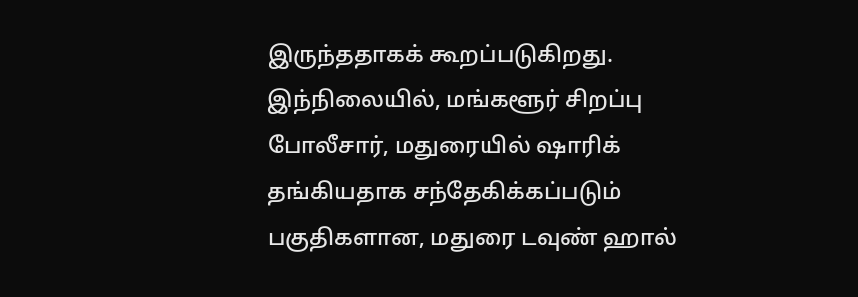இருந்ததாகக் கூறப்படுகிறது. இந்நிலையில், மங்களூர் சிறப்பு போலீசார், மதுரையில் ஷாரிக் தங்கியதாக சந்தேகிக்கப்படும் பகுதிகளான, மதுரை டவுண் ஹால்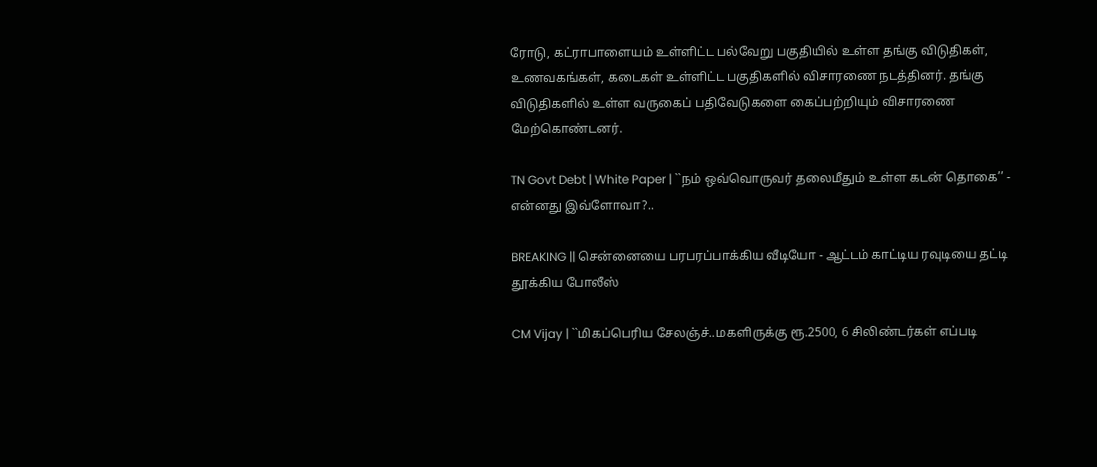ரோடு, கட்ராபாளையம் உள்ளிட்ட பல்வேறு பகுதியில் உள்ள தங்கு விடுதிகள், உணவகங்கள், கடைகள் உள்ளிட்ட பகுதிகளில் விசாரணை நடத்தினர். தங்கு விடுதிகளில் உள்ள வருகைப் பதிவேடுகளை கைப்பற்றியும் விசாரணை மேற்கொண்டனர்.

TN Govt Debt | White Paper | ``நம் ஒவ்வொருவர் தலைமீதும் உள்ள கடன் தொகை’’ - என்னது இவ்ளோவா?..

BREAKING || சென்னையை பரபரப்பாக்கிய வீடியோ - ஆட்டம் காட்டிய ரவுடியை தட்டி தூக்கிய போலீஸ்

CM Vijay | ``மிகப்பெரிய சேலஞ்ச்..மகளிருக்கு ரூ.2500, 6 சிலிண்டர்கள் எப்படி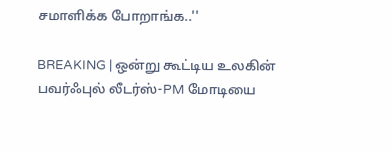சமாளிக்க போறாங்க..''

BREAKING | ஒன்று கூட்டிய உலகின் பவர்ஃபுல் லீடர்ஸ்-PM மோடியை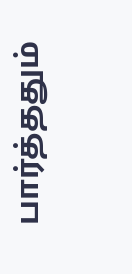பார்த்ததும்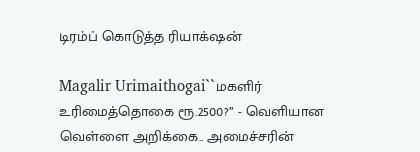டிரம்ப் கொடுத்த ரியாக்‌ஷன்

Magalir Urimaithogai``மகளிர் உரிமைத்தொகை ரூ.2500?’’ - வெளியான வெள்ளை அறிக்கை.. அமைச்சரின்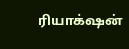ரியாக்‌ஷன்